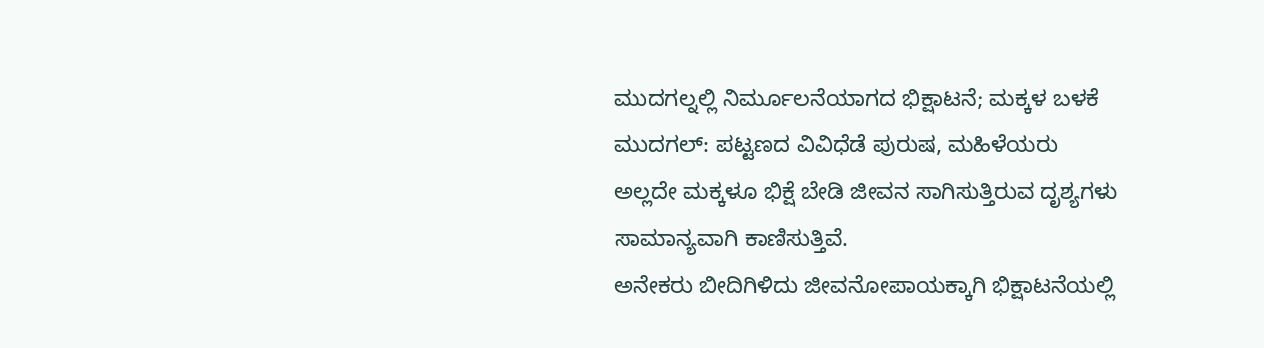ಮುದಗಲ್ನಲ್ಲಿ ನಿರ್ಮೂಲನೆಯಾಗದ ಭಿಕ್ಷಾಟನೆ; ಮಕ್ಕಳ ಬಳಕೆ
ಮುದಗಲ್: ಪಟ್ಟಣದ ವಿವಿಧೆಡೆ ಪುರುಷ, ಮಹಿಳೆಯರು ಅಲ್ಲದೇ ಮಕ್ಕಳೂ ಭಿಕ್ಷೆ ಬೇಡಿ ಜೀವನ ಸಾಗಿಸುತ್ತಿರುವ ದೃಶ್ಯಗಳು ಸಾಮಾನ್ಯವಾಗಿ ಕಾಣಿಸುತ್ತಿವೆ.
ಅನೇಕರು ಬೀದಿಗಿಳಿದು ಜೀವನೋಪಾಯಕ್ಕಾಗಿ ಭಿಕ್ಷಾಟನೆಯಲ್ಲಿ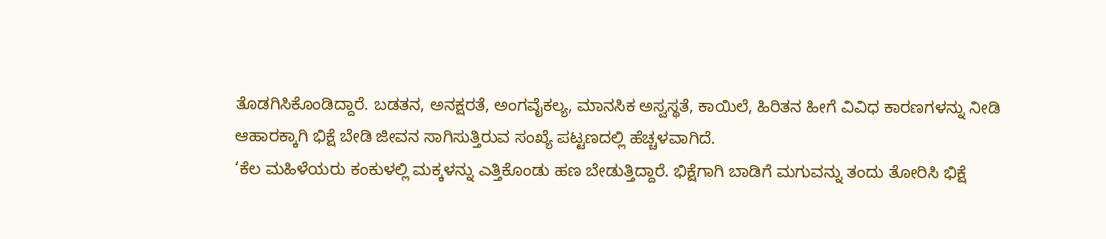ತೊಡಗಿಸಿಕೊಂಡಿದ್ದಾರೆ. ಬಡತನ, ಅನಕ್ಷರತೆ, ಅಂಗವೈಕಲ್ಯ, ಮಾನಸಿಕ ಅಸ್ವಸ್ಥತೆ, ಕಾಯಿಲೆ, ಹಿರಿತನ ಹೀಗೆ ವಿವಿಧ ಕಾರಣಗಳನ್ನು ನೀಡಿ ಆಹಾರಕ್ಕಾಗಿ ಭಿಕ್ಷೆ ಬೇಡಿ ಜೀವನ ಸಾಗಿಸುತ್ತಿರುವ ಸಂಖ್ಯೆ ಪಟ್ಟಣದಲ್ಲಿ ಹೆಚ್ಚಳವಾಗಿದೆ.
‘ಕೆಲ ಮಹಿಳೆಯರು ಕಂಕುಳಲ್ಲಿ ಮಕ್ಕಳನ್ನು ಎತ್ತಿಕೊಂಡು ಹಣ ಬೇಡುತ್ತಿದ್ದಾರೆ. ಭಿಕ್ಷೆಗಾಗಿ ಬಾಡಿಗೆ ಮಗುವನ್ನು ತಂದು ತೋರಿಸಿ ಭಿಕ್ಷೆ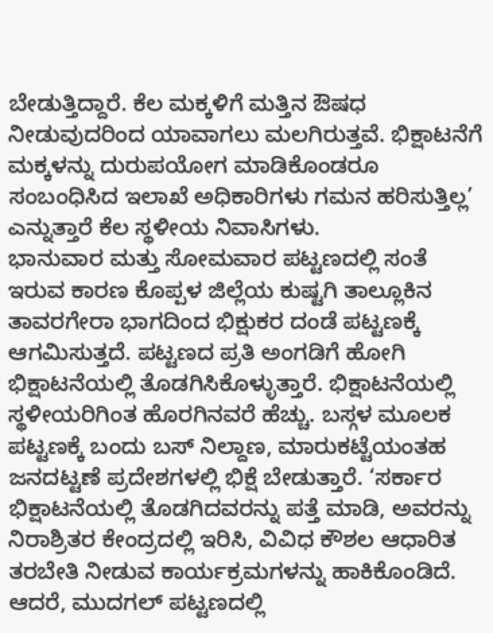ಬೇಡುತ್ತಿದ್ದಾರೆ. ಕೆಲ ಮಕ್ಕಳಿಗೆ ಮತ್ತಿನ ಔಷಧ ನೀಡುವುದರಿಂದ ಯಾವಾಗಲು ಮಲಗಿರುತ್ತವೆ. ಭಿಕ್ಷಾಟನೆಗೆ ಮಕ್ಕಳನ್ನು ದುರುಪಯೋಗ ಮಾಡಿಕೊಂಡರೂ ಸಂಬಂಧಿಸಿದ ಇಲಾಖೆ ಅಧಿಕಾರಿಗಳು ಗಮನ ಹರಿಸುತ್ತಿಲ್ಲ’ ಎನ್ನುತ್ತಾರೆ ಕೆಲ ಸ್ಥಳೀಯ ನಿವಾಸಿಗಳು.
ಭಾನುವಾರ ಮತ್ತು ಸೋಮವಾರ ಪಟ್ಟಣದಲ್ಲಿ ಸಂತೆ ಇರುವ ಕಾರಣ ಕೊಪ್ಪಳ ಜಿಲ್ಲೆಯ ಕುಷ್ಟಗಿ ತಾಲ್ಲೂಕಿನ ತಾವರಗೇರಾ ಭಾಗದಿಂದ ಭಿಕ್ಷುಕರ ದಂಡೆ ಪಟ್ಟಣಕ್ಕೆ ಆಗಮಿಸುತ್ತದೆ. ಪಟ್ಟಣದ ಪ್ರತಿ ಅಂಗಡಿಗೆ ಹೋಗಿ ಭಿಕ್ಷಾಟನೆಯಲ್ಲಿ ತೊಡಗಿಸಿಕೊಳ್ಳುತ್ತಾರೆ. ಭಿಕ್ಷಾಟನೆಯಲ್ಲಿ ಸ್ಥಳೀಯರಿಗಿಂತ ಹೊರಗಿನವರೆ ಹೆಚ್ಚು. ಬಸ್ಗಳ ಮೂಲಕ ಪಟ್ಟಣಕ್ಕೆ ಬಂದು ಬಸ್ ನಿಲ್ದಾಣ, ಮಾರುಕಟ್ಟೆಯಂತಹ ಜನದಟ್ಟಣೆ ಪ್ರದೇಶಗಳಲ್ಲಿ ಭಿಕ್ಷೆ ಬೇಡುತ್ತಾರೆ. ‘ಸರ್ಕಾರ ಭಿಕ್ಷಾಟನೆಯಲ್ಲಿ ತೊಡಗಿದವರನ್ನು ಪತ್ತೆ ಮಾಡಿ, ಅವರನ್ನು ನಿರಾಶ್ರಿತರ ಕೇಂದ್ರದಲ್ಲಿ ಇರಿಸಿ, ವಿವಿಧ ಕೌಶಲ ಆಧಾರಿತ ತರಬೇತಿ ನೀಡುವ ಕಾರ್ಯಕ್ರಮಗಳನ್ನು ಹಾಕಿಕೊಂಡಿದೆ. ಆದರೆ, ಮುದಗಲ್ ಪಟ್ಟಣದಲ್ಲಿ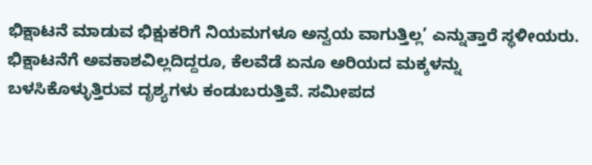ಭಿಕ್ಷಾಟನೆ ಮಾಡುವ ಭಿಕ್ಷುಕರಿಗೆ ನಿಯಮಗಳೂ ಅನ್ವಯ ವಾಗುತ್ತಿಲ್ಲ’ ಎನ್ನುತ್ತಾರೆ ಸ್ಥಳೀಯರು.
ಭಿಕ್ಷಾಟನೆಗೆ ಅವಕಾಶವಿಲ್ಲದಿದ್ದರೂ, ಕೆಲವೆಡೆ ಏನೂ ಅರಿಯದ ಮಕ್ಕಳನ್ನು ಬಳಸಿಕೊಳ್ಳುತ್ತಿರುವ ದೃಶ್ಯಗಳು ಕಂಡುಬರುತ್ತಿವೆ. ಸಮೀಪದ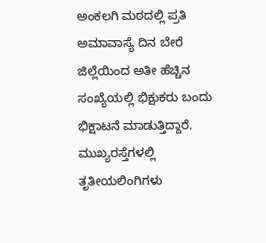ಅಂಕಲಗಿ ಮಠದಲ್ಲಿ ಪ್ರತಿ ಅಮಾವಾಸ್ಯೆ ದಿನ ಬೇರೆ ಜಿಲ್ಲೆಯಿಂದ ಅತೀ ಹೆಚ್ಚಿನ ಸಂಖ್ಯೆಯಲ್ಲಿ ಭಿಕ್ಷುಕರು ಬಂದು ಭಿಕ್ಷಾಟನೆ ಮಾಡುತ್ತಿದ್ದಾರೆ. ಮುಖ್ಯರಸ್ತೆಗಳಲ್ಲಿ ತೃತೀಯಲಿಂಗಿಗಳು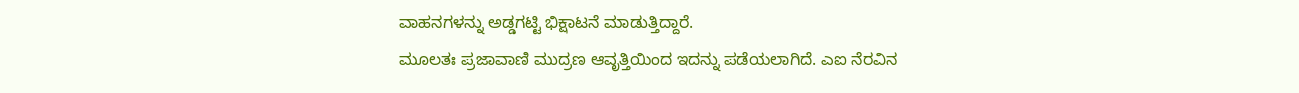ವಾಹನಗಳನ್ನು ಅಡ್ಡಗಟ್ಟಿ ಭಿಕ್ಷಾಟನೆ ಮಾಡುತ್ತಿದ್ದಾರೆ.
ಮೂಲತಃ ಪ್ರಜಾವಾಣಿ ಮುದ್ರಣ ಆವೃತ್ತಿಯಿಂದ ಇದನ್ನು ಪಡೆಯಲಾಗಿದೆ. ಎಐ ನೆರವಿನ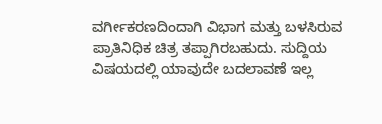ವರ್ಗೀಕರಣದಿಂದಾಗಿ ವಿಭಾಗ ಮತ್ತು ಬಳಸಿರುವ ಪ್ರಾತಿನಿಧಿಕ ಚಿತ್ರ ತಪ್ಪಾಗಿರಬಹುದು. ಸುದ್ದಿಯ ವಿಷಯದಲ್ಲಿ ಯಾವುದೇ ಬದಲಾವಣೆ ಇಲ್ಲ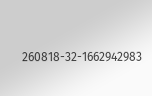260818-32-1662942983